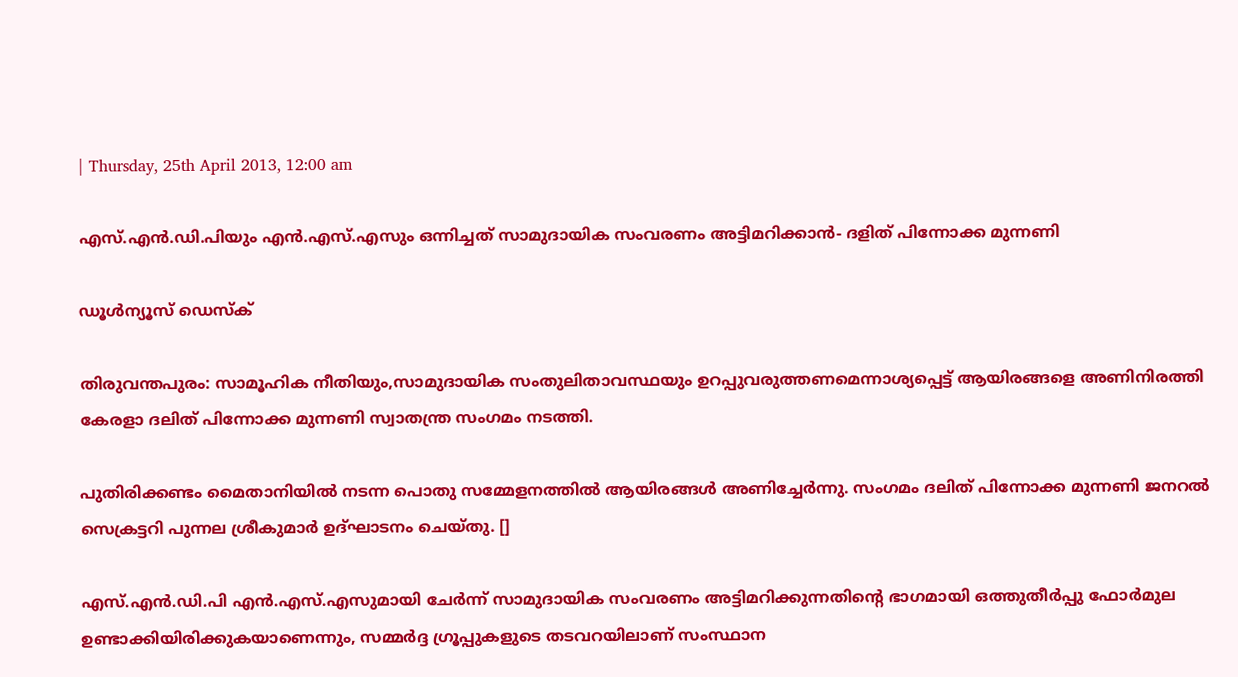| Thursday, 25th April 2013, 12:00 am

എസ്.എന്‍.ഡി.പിയും എന്‍.എസ്.എസും ഒന്നിച്ചത് സാമുദായിക സംവരണം അട്ടിമറിക്കാന്‍- ദളിത് പിന്നോക്ക മുന്നണി

ഡൂള്‍ന്യൂസ് ഡെസ്‌ക്

തിരുവന്തപുരം: സാമൂഹിക നീതിയും,സാമുദായിക സംതുലിതാവസ്ഥയും ഉറപ്പുവരുത്തണമെന്നാശ്യപ്പെട്ട് ആയിരങ്ങളെ അണിനിരത്തി കേരളാ ദലിത് പിന്നോക്ക മുന്നണി സ്വാതന്ത്ര സംഗമം നടത്തി.

പുതിരിക്കണ്ടം മൈതാനിയില്‍ നടന്ന പൊതു സമ്മേളനത്തില്‍ ആയിരങ്ങള്‍ അണിച്ചേര്‍ന്നു. സംഗമം ദലിത് പിന്നോക്ക മുന്നണി ജനറല്‍ സെക്രട്ടറി പുന്നല ശ്രീകുമാര്‍ ഉദ്ഘാടനം ചെയ്തു. []

എസ്.എന്‍.ഡി.പി എന്‍.എസ്.എസുമായി ചേര്‍ന്ന് സാമുദായിക സംവരണം അട്ടിമറിക്കുന്നതിന്റെ ഭാഗമായി ഒത്തുതീര്‍പ്പു ഫോര്‍മുല ഉണ്ടാക്കിയിരിക്കുകയാണെന്നും, സമ്മര്‍ദ്ദ ഗ്രൂപ്പുകളുടെ തടവറയിലാണ് സംസ്ഥാന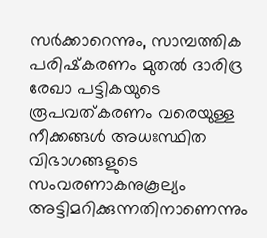സര്‍ക്കാറെന്നും, സാമ്പത്തിക പരിഷ്‌കരണം മുതല്‍ ദാരിദ്ര രേഖാ പട്ടികയുടെ രൂപവത്കരണം വരെയുള്ള നീക്കങ്ങള്‍ അധഃസ്ഥിത വിഭാഗങ്ങളുടെ സംവരണാകനുകൂല്യം അട്ടിമറിക്കുന്നതിനാണെന്നും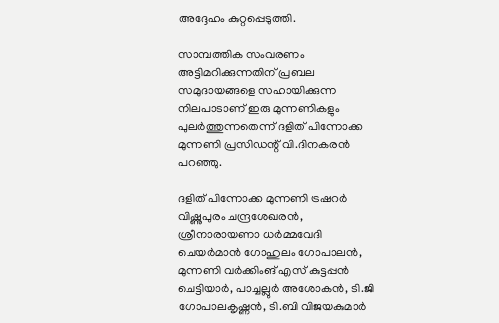അദ്ദേഹം കുറ്റപ്പെടുത്തി.

സാമ്പത്തിക സംവരണം അട്ടിമറിക്കുന്നതിന് പ്രബല സമുദായങ്ങളെ സഹായിക്കുന്ന നിലപാടാണ് ഇരു മുന്നണികളും പുലര്‍ത്തുന്നതെന്ന് ദളിത് പിന്നോക്ക മുന്നണി പ്രസിഡന്റ് വി.ദിനകരന്‍ പറഞ്ഞു.

ദളിത് പിന്നോക്ക മുന്നണി ട്രഷറര്‍ വിഷ്ണുപുരം ചന്ദ്രശേഖരന്‍, ശ്രീനാരായണാ ധര്‍മ്മവേദി ചെയര്‍മാന്‍ ഗോഹുലം ഗോപാലന്‍, മുന്നണി വര്‍ക്കിംങ് എസ് കുട്ടപ്പന്‍ ചെട്ടിയാര്‍, പാച്ചല്ലുര്‍ അശോകന്‍, ടി.ജി ഗോപാലകൃഷ്ണന്‍, ടി.ബി വിജയകുമാര്‍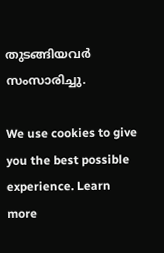തുടങ്ങിയവര്‍ സംസാരിച്ചു.

We use cookies to give you the best possible experience. Learn more